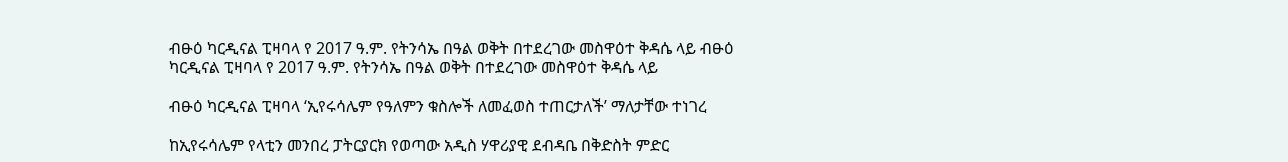ብፁዕ ካርዲናል ፒዛባላ የ 2017 ዓ.ም. የትንሳኤ በዓል ወቅት በተደረገው መስዋዕተ ቅዳሴ ላይ ብፁዕ ካርዲናል ፒዛባላ የ 2017 ዓ.ም. የትንሳኤ በዓል ወቅት በተደረገው መስዋዕተ ቅዳሴ ላይ

ብፁዕ ካርዲናል ፒዛባላ ‘ኢየሩሳሌም የዓለምን ቁስሎች ለመፈወስ ተጠርታለች’ ማለታቸው ተነገረ

ከኢየሩሳሌም የላቲን መንበረ ፓትርያርክ የወጣው አዲስ ሃዋሪያዊ ደብዳቤ በቅድስት ምድር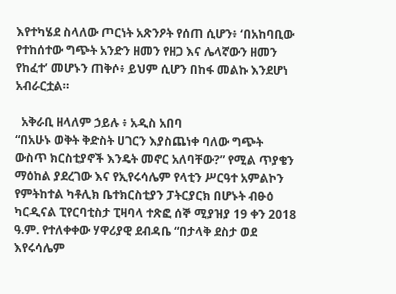እየተካሄደ ስላለው ጦርነት አጽንዖት የሰጠ ሲሆን፥ ‘በአከባቢው የተከሰተው ግጭት አንድን ዘመን የዘጋ እና ሌላኛውን ዘመን የከፈተ’ መሆኑን ጠቅሶ፥ ይህም ሲሆን በከፋ መልኩ እንደሆነ አብራርቷል።

  አቅራቢ ዘላለም ኃይሉ ፥ አዲስ አበባ
“በአሁኑ ወቅት ቅድስት ሀገርን እያስጨነቀ ባለው ግጭት ውስጥ ክርስቲያኖች እንዴት መኖር አለባቸው?” የሚል ጥያቄን ማዕከል ያደረገው እና የኢየሩሳሌም የላቲን ሥርዓተ አምልኮን የምትከተል ካቶሊክ ቤተክርስቲያን ፓትርያርክ በሆኑት ብፁዕ ካርዲናል ፒየርባቲስታ ፒዛባላ ተጽፎ ሰኞ ሚያዝያ 19 ቀን 2018 ዓ.ም. የተለቀቀው ሃዋሪያዊ ደብዳቤ “በታላቅ ደስታ ወደ እየሩሳሌም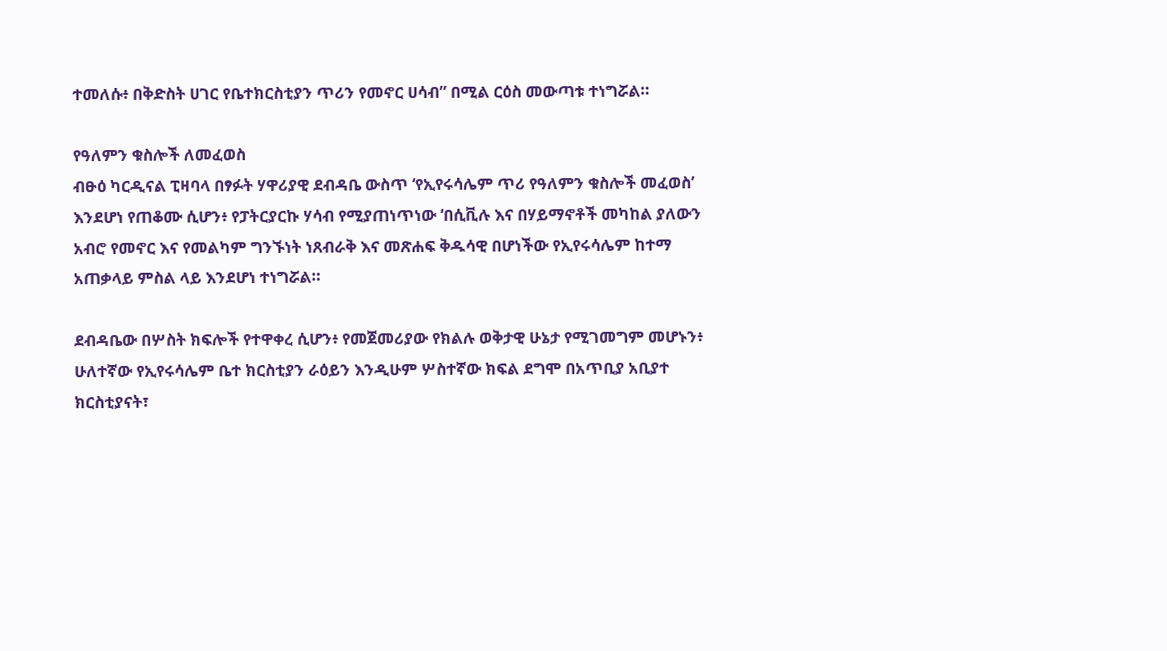ተመለሱ፥ በቅድስት ሀገር የቤተክርስቲያን ጥሪን የመኖር ሀሳብ” በሚል ርዕስ መውጣቱ ተነግሯል።

የዓለምን ቁስሎች ለመፈወስ
ብፁዕ ካርዲናል ፒዛባላ በፃፉት ሃዋሪያዊ ደብዳቤ ውስጥ ‘የኢየሩሳሌም ጥሪ የዓለምን ቁስሎች መፈወስ’ እንደሆነ የጠቆሙ ሲሆን፥ የፓትርያርኩ ሃሳብ የሚያጠነጥነው ‘በሲቪሉ እና በሃይማኖቶች መካከል ያለውን አብሮ የመኖር እና የመልካም ግንኙነት ነጸብራቅ እና መጽሐፍ ቅዱሳዊ በሆነችው የኢየሩሳሌም ከተማ አጠቃላይ ምስል ላይ እንደሆነ ተነግሯል።

ደብዳቤው በሦስት ክፍሎች የተዋቀረ ሲሆን፥ የመጀመሪያው የክልሉ ወቅታዊ ሁኔታ የሚገመግም መሆኑን፥ ሁለተኛው የኢየሩሳሌም ቤተ ክርስቲያን ራዕይን እንዲሁም ሦስተኛው ክፍል ደግሞ በአጥቢያ አቢያተ ክርስቲያናት፣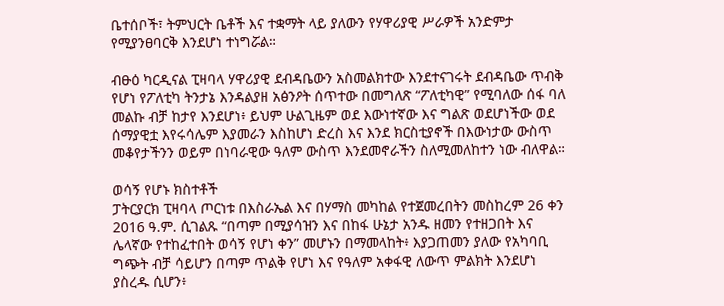ቤተሰቦች፣ ትምህርት ቤቶች እና ተቋማት ላይ ያለውን የሃዋሪያዊ ሥራዎች አንድምታ የሚያንፀባርቅ እንደሆነ ተነግሯል።

ብፁዕ ካርዲናል ፒዛባላ ሃዋሪያዊ ደብዳቤውን አስመልክተው እንደተናገሩት ደብዳቤው ጥብቅ የሆነ የፖለቲካ ትንታኔ እንዳልያዘ አፅንዖት ሰጥተው በመግለጽ “ፖለቲካዊ” የሚባለው ሰፋ ባለ መልኩ ብቻ ከታየ እንደሆነ፥ ይህም ሁልጊዜም ወደ እውነተኛው እና ግልጽ ወደሆነችው ወደ ሰማያዊቷ እየሩሳሌም እያመራን እስከሆነ ድረስ እና እንደ ክርስቲያኖች በእውነታው ውስጥ መቆየታችንን ወይም በነባራዊው ዓለም ውስጥ እንደመኖራችን ስለሚመለከተን ነው ብለዋል።

ወሳኝ የሆኑ ክስተቶች
ፓትርያርክ ፒዛባላ ጦርነቱ በእስራኤል እና በሃማስ መካከል የተጀመረበትን መስከረም 26 ቀን 2016 ዓ.ም. ሲገልጹ “በጣም በሚያሳዝን እና በከፋ ሁኔታ አንዱ ዘመን የተዘጋበት እና ሌላኛው የተከፈተበት ወሳኝ የሆነ ቀን” መሆኑን በማመላከት፥ እያጋጠመን ያለው የአካባቢ ግጭት ብቻ ሳይሆን በጣም ጥልቅ የሆነ እና የዓለም አቀፋዊ ለውጥ ምልክት እንደሆነ ያስረዱ ሲሆን፥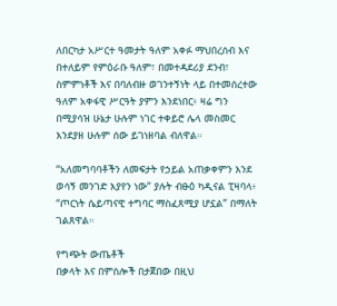ለበርካታ አሥርተ ዓመታት ዓለም አቀፉ ማህበረሰብ እና በተለይም የምዕራቡ ዓለም፣ በመተዳደሪያ ደንብ፣ ስምምነቶች እና በባለብዙ ወገንተኝነት ላይ በተመሰረተው ዓለም አቀፋዊ ሥርዓት ያምን እንደነበር፥ ዛሬ ግን በሚያሳዝ ሁኔታ ሁሉም ነገር ተቀይሮ ሌላ መስመር እንደያዘ ሁሉም ሰው ይገነዘባል ብለዋል።

“አለመግባባቶችን ለመፍታት የኃይል አጠቃቀምን እንደ ወሳኝ መንገድ እያየን ነው” ያሉት ብፁዕ ካዲናል ፒዛባላ፥ “ጦርነት ሴይጣናዊ ተግባር ማስፈጸሚያ ሆኗል” በማለት ገልጸዋል።

የግጭት ውጤቶች
በቃላት እና በምስሎች በታጀበው በዚህ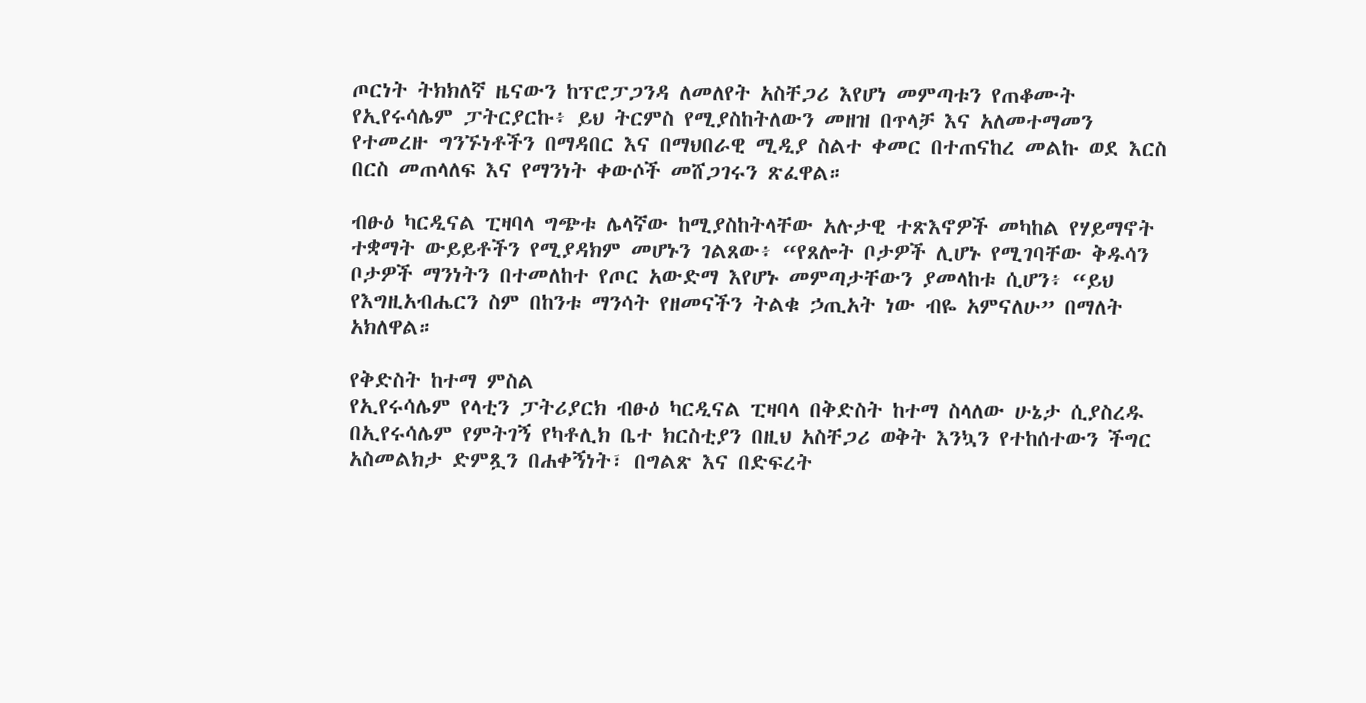ጦርነት ትክክለኛ ዜናውን ከፕሮፓጋንዳ ለመለየት አስቸጋሪ እየሆነ መምጣቱን የጠቆሙት የኢየሩሳሌም ፓትርያርኩ፥ ይህ ትርምስ የሚያስከትለውን መዘዝ በጥላቻ እና አለመተማመን የተመረዙ ግንኙነቶችን በማዳበር እና በማህበራዊ ሚዲያ ስልተ ቀመር በተጠናከረ መልኩ ወደ እርስ በርስ መጠላለፍ እና የማንነት ቀውሶች መሸጋገሩን ጽፈዋል።

ብፁዕ ካርዲናል ፒዛባላ ግጭቱ ሌላኛው ከሚያስከትላቸው አሉታዊ ተጽእኖዎች መካከል የሃይማኖት ተቋማት ውይይቶችን የሚያዳክም መሆኑን ገልጸው፥ “የጸሎት ቦታዎች ሊሆኑ የሚገባቸው ቅዱሳን ቦታዎች ማንነትን በተመለከተ የጦር አውድማ እየሆኑ መምጣታቸውን ያመላከቱ ሲሆን፥ “ይህ የእግዚአብሔርን ስም በከንቱ ማንሳት የዘመናችን ትልቁ ኃጢአት ነው ብዬ አምናለሁ” በማለት አክለዋል።

የቅድስት ከተማ ምስል
የኢየሩሳሌም የላቲን ፓትሪያርክ ብፁዕ ካርዲናል ፒዛባላ በቅድስት ከተማ ስላለው ሁኔታ ሲያስረዱ በኢየሩሳሌም የምትገኝ የካቶሊክ ቤተ ክርስቲያን በዚህ አስቸጋሪ ወቅት እንኳን የተከሰተውን ችግር አስመልክታ ድምጿን በሐቀኝነት፣ በግልጽ እና በድፍረት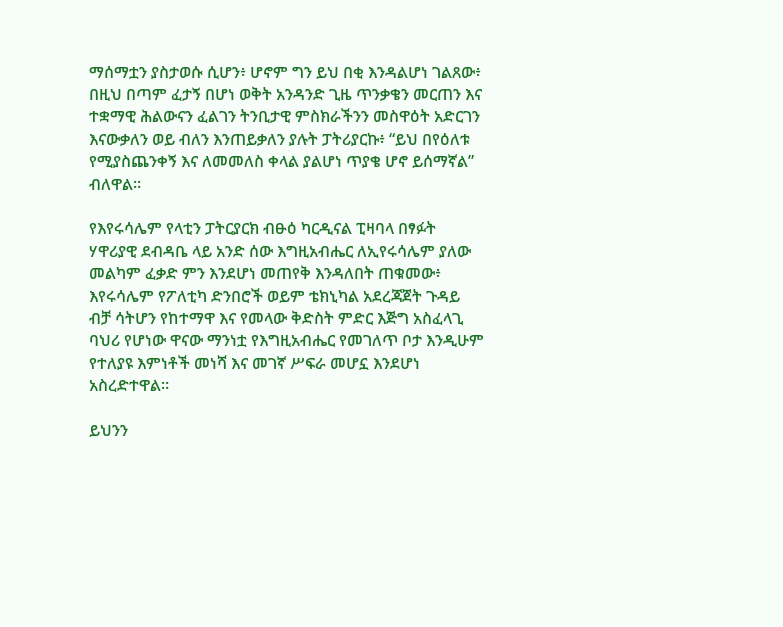ማሰማቷን ያስታወሱ ሲሆን፥ ሆኖም ግን ይህ በቂ እንዳልሆነ ገልጸው፥ በዚህ በጣም ፈታኝ በሆነ ወቅት አንዳንድ ጊዜ ጥንቃቄን መርጠን እና ተቋማዊ ሕልውናን ፈልገን ትንቢታዊ ምስክራችንን መስዋዕት አድርገን እናውቃለን ወይ ብለን እንጠይቃለን ያሉት ፓትሪያርኩ፥ “ይህ በየዕለቱ የሚያስጨንቀኝ እና ለመመለስ ቀላል ያልሆነ ጥያቄ ሆኖ ይሰማኛል” ብለዋል።

የእየሩሳሌም የላቲን ፓትርያርክ ብፁዕ ካርዲናል ፒዛባላ በፃፉት ሃዋሪያዊ ደብዳቤ ላይ አንድ ሰው እግዚአብሔር ለኢየሩሳሌም ያለው መልካም ፈቃድ ምን እንደሆነ መጠየቅ እንዳለበት ጠቁመው፥ እየሩሳሌም የፖለቲካ ድንበሮች ወይም ቴክኒካል አደረጃጀት ጉዳይ ብቻ ሳትሆን የከተማዋ እና የመላው ቅድስት ምድር እጅግ አስፈላጊ ባህሪ የሆነው ዋናው ማንነቷ የእግዚአብሔር የመገለጥ ቦታ እንዲሁም የተለያዩ እምነቶች መነሻ እና መገኛ ሥፍራ መሆኗ እንደሆነ አስረድተዋል።

ይህንን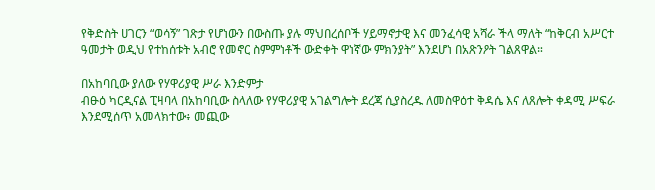የቅድስት ሀገርን “ወሳኝ” ገጽታ የሆነውን በውስጡ ያሉ ማህበረሰቦች ሃይማኖታዊ እና መንፈሳዊ አሻራ ችላ ማለት “ከቅርብ አሥርተ ዓመታት ወዲህ የተከሰቱት አብሮ የመኖር ስምምነቶች ውድቀት ዋነኛው ምክንያት” እንደሆነ በአጽንዖት ገልጸዋል።

በአከባቢው ያለው የሃዋሪያዊ ሥራ እንድምታ
ብፁዕ ካርዲናል ፒዛባላ በአከባቢው ስላለው የሃዋሪያዊ አገልግሎት ደረጃ ሲያስረዱ ለመስዋዕተ ቅዳሴ እና ለጸሎት ቀዳሚ ሥፍራ እንደሚሰጥ አመላክተው፥ መጪው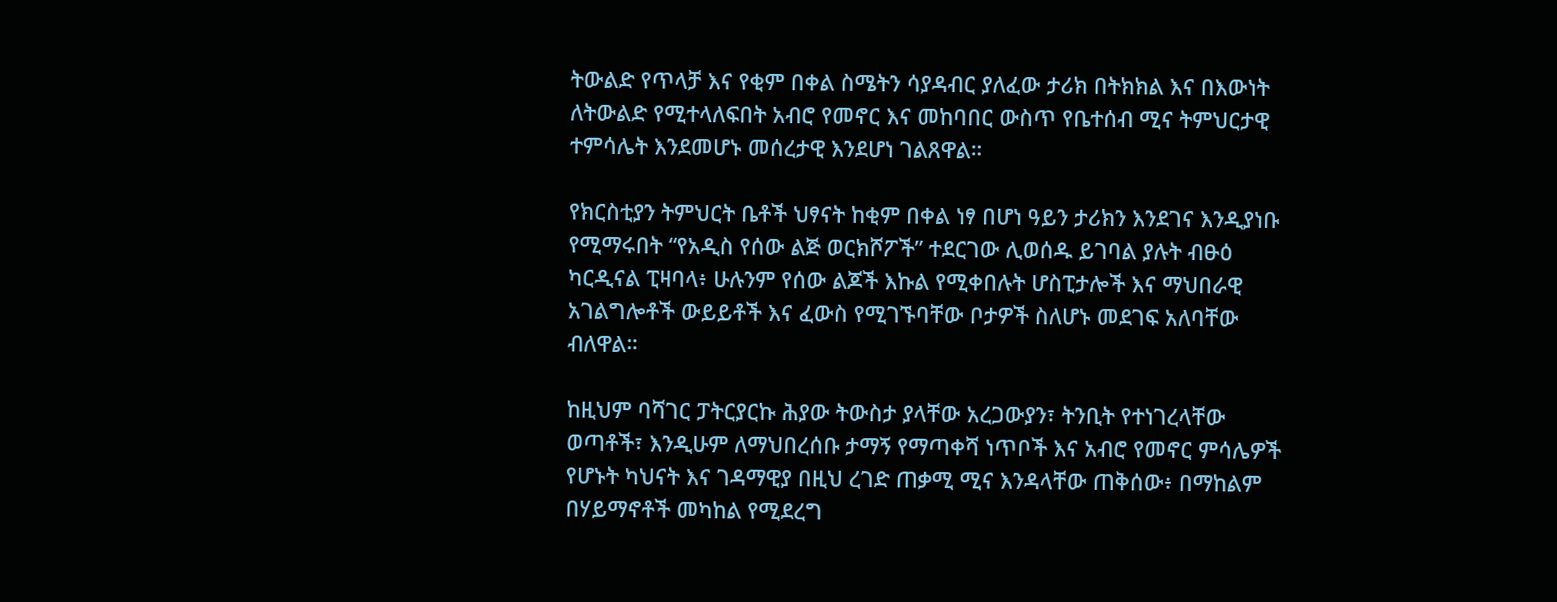ትውልድ የጥላቻ እና የቂም በቀል ስሜትን ሳያዳብር ያለፈው ታሪክ በትክክል እና በእውነት ለትውልድ የሚተላለፍበት አብሮ የመኖር እና መከባበር ውስጥ የቤተሰብ ሚና ትምህርታዊ ተምሳሌት እንደመሆኑ መሰረታዊ እንደሆነ ገልጸዋል።

የክርስቲያን ትምህርት ቤቶች ህፃናት ከቂም በቀል ነፃ በሆነ ዓይን ታሪክን እንደገና እንዲያነቡ የሚማሩበት “የአዲስ የሰው ልጅ ወርክሾፖች” ተደርገው ሊወሰዱ ይገባል ያሉት ብፁዕ ካርዲናል ፒዛባላ፥ ሁሉንም የሰው ልጆች እኩል የሚቀበሉት ሆስፒታሎች እና ማህበራዊ አገልግሎቶች ውይይቶች እና ፈውስ የሚገኙባቸው ቦታዎች ስለሆኑ መደገፍ አለባቸው ብለዋል።

ከዚህም ባሻገር ፓትርያርኩ ሕያው ትውስታ ያላቸው አረጋውያን፣ ትንቢት የተነገረላቸው ወጣቶች፣ እንዲሁም ለማህበረሰቡ ታማኝ የማጣቀሻ ነጥቦች እና አብሮ የመኖር ምሳሌዎች የሆኑት ካህናት እና ገዳማዊያ በዚህ ረገድ ጠቃሚ ሚና እንዳላቸው ጠቅሰው፥ በማከልም በሃይማኖቶች መካከል የሚደረግ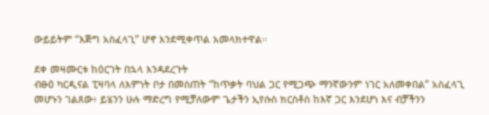ውይይትም “እጅግ አስፈላጊ” ሆኖ እንደሚቀጥል አመላክተዋል።

ደቀ መዛሙርቱ ከዕርገት በኋላ እንዳደረጉት
ብፁዕ ካርዲናል ፒዛባላ ለእምነት ቦታ በመስጠት “ከጥቃት ባህል ጋር የሚጋጭ ማንኛውንም ነገር አለመቀበል” አስፈላጊ መሆኑን ገልጸው፥ ይሄንን ሁሉ ማድረግ የሚቻለውም ጌታችን ኢየሱስ ክርስቶስ ከእኛ ጋር እንደሆነ እና ብቻችንን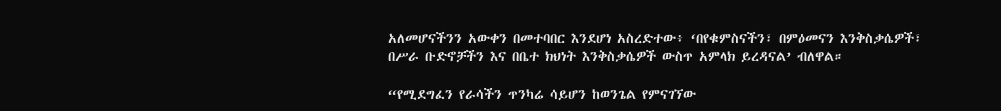አለመሆናችንን አውቀን በመተባበር እንደሆነ አስረድተው፥ ‘በየቁምስናችን፣ በምዕመናን እንቅስቃሴዎች፣ በሥራ ቡድኖቻችን እና በቤተ ክህነት እንቅስቃሴዎች ውስጥ አምላክ ይረዳናል’ ብለዋል።

“የሚደግፈን የራሳችን ጥንካሬ ሳይሆን ከወንጌል የምናገኘው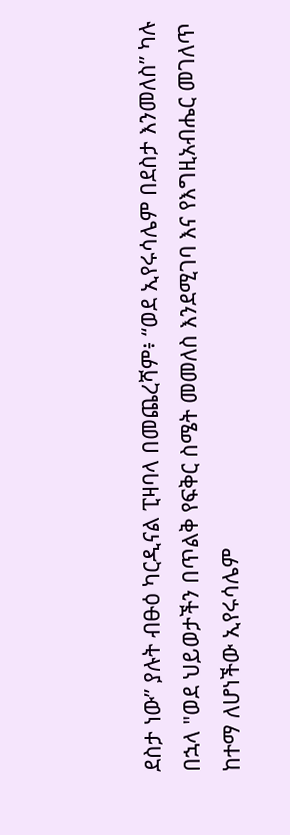ደስታ ነው” ያሉት ብፁዕ ካርዲናል ፒዛባላ በመጨረሻም፥ “ወደ ኢየሩሳሌም በደስታ እንመለስ” ካሉ በኋላ "ወደ ህይወታችን በጥልቅ የፍቅር ስሜት መመለስ እንደሚገባ እና የእግዚአብሔር መገለጥ ከተማ ለሆነችው ኢየሩሳሌም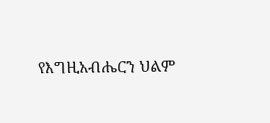የእግዚአብሔርን ህልም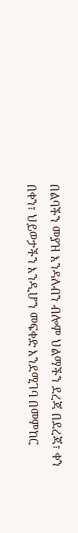በልባችን መያዝ እንዳለብን ብሎም ህልማችን ደረጃ በደረጃ፣ ቀን በቀን፣ ህይወታችን እንዲሆን መፍቀድ እንደሚገባ በመምከር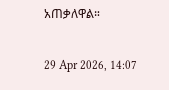አጠቃለዋል።

29 Apr 2026, 14:07